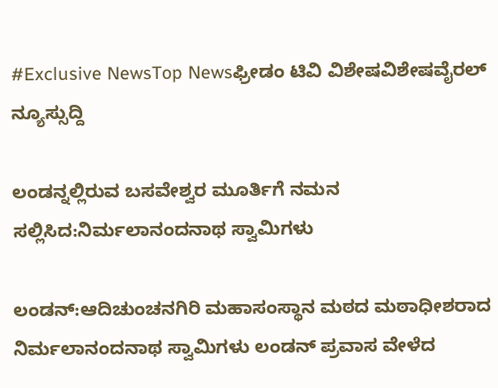#Exclusive NewsTop Newsಫ್ರೀಡಂ ಟಿವಿ ವಿಶೇಷವಿಶೇಷವೈರಲ್ ನ್ಯೂಸ್ಸುದ್ದಿ

ಲಂಡನ್ನಲ್ಲಿರುವ ಬಸವೇಶ್ವರ ಮೂರ್ತಿಗೆ ನಮನ ಸಲ್ಲಿಸಿದ:ನಿರ್ಮಲಾನಂದನಾಥ ಸ್ವಾಮಿಗಳು

ಲಂಡನ್:ಆದಿಚುಂಚನಗಿರಿ ಮಹಾಸಂಸ್ಥಾನ ಮಠದ ಮಠಾಧೀಶರಾದ ನಿರ್ಮಲಾನಂದನಾಥ ಸ್ವಾಮಿಗಳು ಲಂಡನ್‌ ಪ್ರವಾಸ ವೇಳೆದ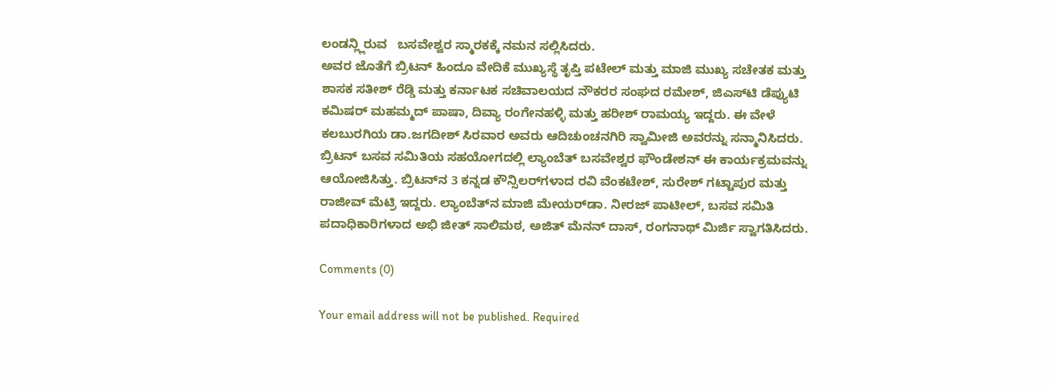ಲಂಡನ್ಲ್ಲಿರುವ   ಬಸವೇಶ್ವರ ಸ್ಮಾರಕಕ್ಕೆ ನಮನ ಸಲ್ಲಿಸಿದರು.
ಅವರ ಜೊತೆಗೆ ಬ್ರಿಟನ್ ಹಿಂದೂ ವೇದಿಕೆ ಮುಖ್ಯಸ್ಥೆ ತೃಪ್ತಿ ಪಟೇಲ್ ಮತ್ತು ಮಾಜಿ ಮುಖ್ಯ ಸಚೇತಕ ಮತ್ತು ಶಾಸಕ ಸತೀಶ್ ರೆಡ್ಡಿ ಮತ್ತು ಕರ್ನಾಟಕ ಸಚಿವಾಲಯದ ನೌಕರರ ಸಂಘದ ರಮೇಶ್, ಜಿಎಸ್‌ಟಿ ಡೆಪ್ಯುಟಿ ಕಮಿಷರ್ ಮಹಮ್ಮದ್ ಪಾಷಾ, ದಿವ್ಯಾ ರಂಗೇನಹಳ್ಳಿ ಮತ್ತು ಹರೀಶ್ ರಾಮಯ್ಯ ಇದ್ದರು. ಈ ವೇಳೆ ಕಲಬುರಗಿಯ ಡಾ.ಜಗದೀಶ್ ಸಿರವಾರ ಅವರು ಆದಿಚುಂಚನಗಿರಿ ಸ್ವಾಮೀಜಿ ಅವರನ್ನು ಸನ್ಮಾನಿಸಿದರು.
ಬ್ರಿಟನ್ ಬಸವ ಸಮಿತಿಯ ಸಹಯೋಗದಲ್ಲಿ ಲ್ಯಾಂಬೆತ್ ಬಸವೇಶ್ವರ ಫೌಂಡೇಶನ್ ಈ ಕಾರ್ಯಕ್ರಮವನ್ನು ಆಯೋಜಿಸಿತ್ತು. ಬ್ರಿಟನ್‌ನ 3 ಕನ್ನಡ ಕೌನ್ಸಿಲರ್‌ಗಳಾದ ರವಿ ವೆಂಕಟೇಶ್, ಸುರೇಶ್ ಗಟ್ಟಾಪುರ ಮತ್ತು ರಾಜೀವ್ ಮೆಟ್ರಿ ಇದ್ದರು. ಲ್ಯಾಂಬೆತ್‌ನ ಮಾಜಿ ಮೇಯರ್‌ಡಾ. ನೀರಜ್ ಪಾಟೀಲ್, ಬಸವ ಸಮಿತಿ ಪದಾಧಿಕಾರಿಗಳಾದ ಅಭಿ ಜೀತ್ ಸಾಲಿಮಠ, ಅಜಿತ್ ಮೆನನ್ ದಾಸ್, ರಂಗನಾಥ್ ಮಿರ್ಜಿ ಸ್ವಾಗತಿಸಿದರು.

Comments (0)

Your email address will not be published. Required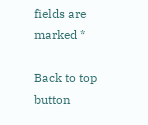fields are marked *

Back to top button